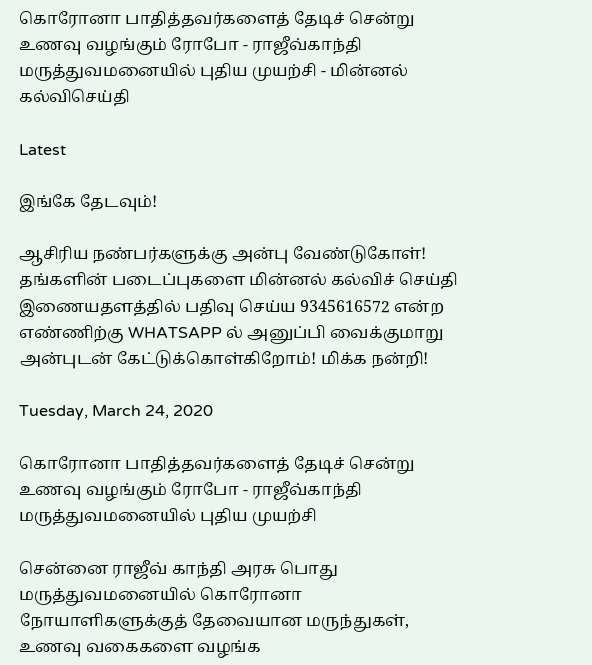கொரோனா பாதித்தவர்களைத் தேடிச் சென்று உணவு வழங்கும் ரோபோ - ராஜீவ்காந்தி மருத்துவமனையில் புதிய முயற்சி - மின்னல் கல்விசெய்தி

Latest

இங்கே தேடவும்!

ஆசிரிய நண்பர்களுக்கு அன்பு வேண்டுகோள்! தங்களின் படைப்புகளை மின்னல் கல்விச் செய்தி இணையதளத்தில் பதிவு செய்ய 9345616572 என்ற எண்ணிற்கு WHATSAPP ல் அனுப்பி வைக்குமாறு அன்புடன் கேட்டுக்கொள்கிறோம்! மிக்க நன்றி!

Tuesday, March 24, 2020

கொரோனா பாதித்தவர்களைத் தேடிச் சென்று உணவு வழங்கும் ரோபோ - ராஜீவ்காந்தி மருத்துவமனையில் புதிய முயற்சி

சென்னை ராஜீவ் காந்தி அரசு பொது மருத்துவமனையில் கொரோனா நோயாளிகளுக்குத் தேவையான மருந்துகள், உணவு வகைகளை வழங்க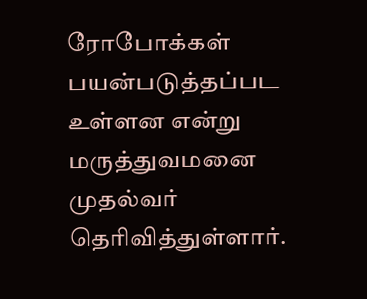ரோபோக்கள் பயன்படுத்தப்பட உள்ளன என்று மருத்துவமனை முதல்வர் தெரிவித்துள்ளார்.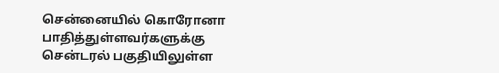சென்னையில் கொரோனா பாதித்துள்ளவர்களுக்கு சென்டரல் பகுதியிலுள்ள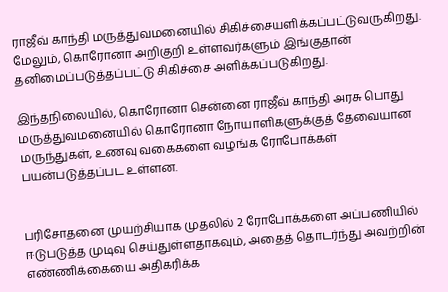ராஜீவ் காந்தி மருத்துவமனையில் சிகிச்சையளிக்கப்பட்டுவருகிறது. மேலும், கொரோனா அறிகுறி உள்ளவர்களும் இங்குதான் தனிமைப்படுத்தப்பட்டு சிகிச்சை அளிக்கப்படுகிறது.

இந்தநிலையில், கொரோனா சென்னை ராஜீவ் காந்தி அரசு பொது மருத்துவமனையில் கொரோனா நோயாளிகளுக்குத் தேவையான மருந்துகள், உணவு வகைகளை வழங்க ரோபோக்கள் பயன்படுத்தப்பட உள்ளன.


பரிசோதனை முயற்சியாக முதலில் 2 ரோபோக்களை அப்பணியில் ஈடுபடுத்த முடிவு செய்துள்ளதாகவும், அதைத் தொடர்ந்து அவற்றின் எண்ணிக்கையை அதிகரிக்க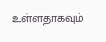உள்ளதாகவும்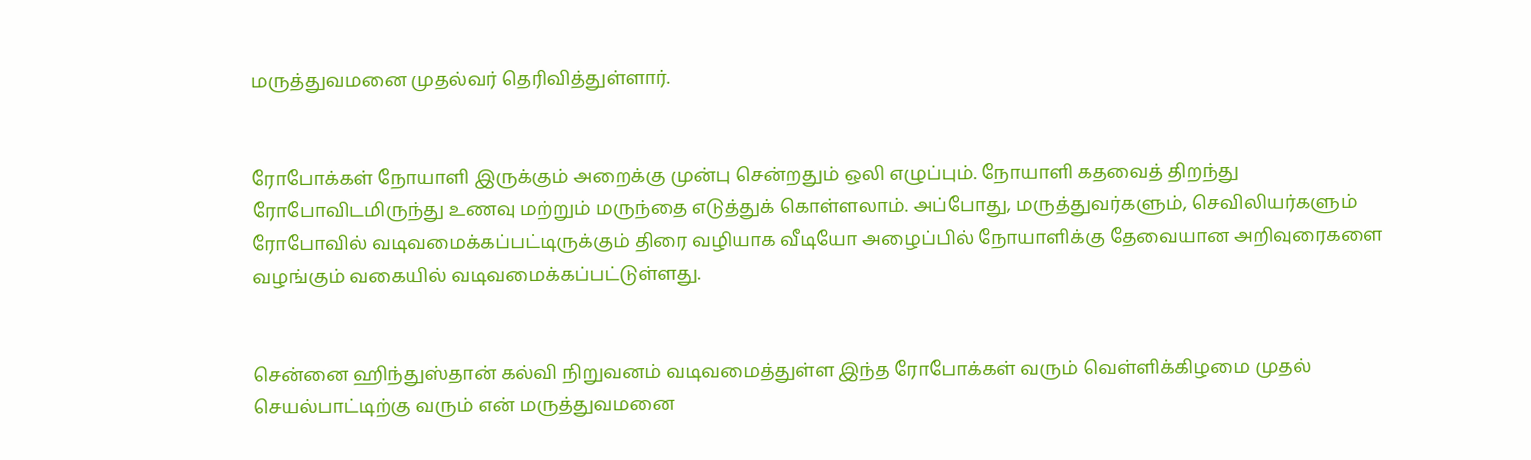மருத்துவமனை முதல்வர் தெரிவித்துள்ளார்.


ரோபோக்கள் நோயாளி இருக்கும் அறைக்கு முன்பு சென்றதும் ஒலி எழுப்பும். நோயாளி கதவைத் திறந்து ரோபோவிடமிருந்து உணவு மற்றும் மருந்தை எடுத்துக் கொள்ளலாம். அப்போது, மருத்துவர்களும், செவிலியர்களும் ரோபோவில் வடிவமைக்கப்பட்டிருக்கும் திரை வழியாக வீடியோ அழைப்பில் நோயாளிக்கு தேவையான அறிவுரைகளை வழங்கும் வகையில் வடிவமைக்கப்பட்டுள்ளது.


சென்னை ஹிந்துஸ்தான் கல்வி நிறுவனம் வடிவமைத்துள்ள இந்த ரோபோக்கள் வரும் வெள்ளிக்கிழமை முதல் செயல்பாட்டிற்கு வரும் என் மருத்துவமனை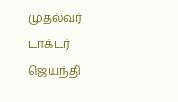முதல்வர் டாக்டர் ஜெயந்தி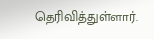தெரிவித்துள்ளார்.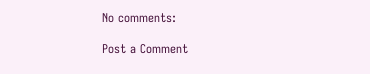No comments:

Post a Comment